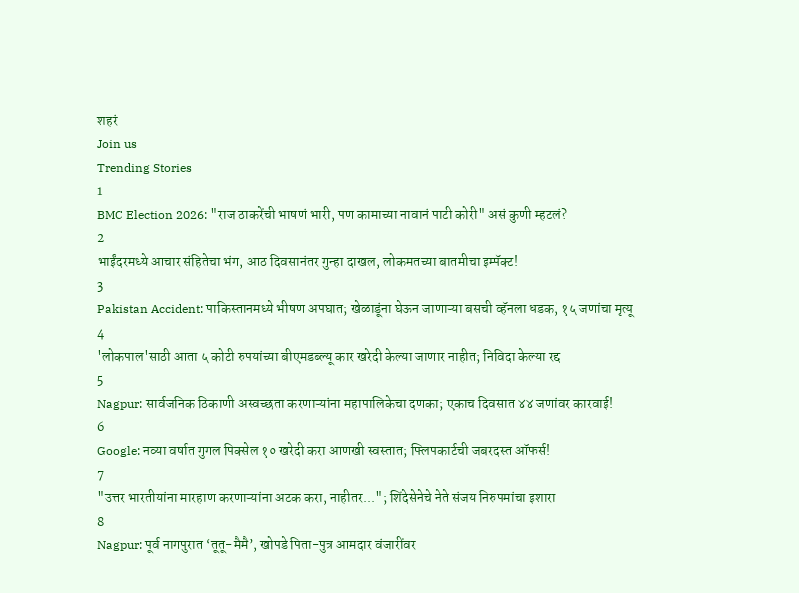शहरं
Join us
Trending Stories
1
BMC Election 2026: "राज ठाकरेंची भाषणं भारी, पण कामाच्या नावानं पाटी कोरी" असं कुणी म्हटलं?
2
भाईंदरमध्ये आचार संहितेचा भंग, आठ दिवसानंतर गुन्हा दाखल, लोकमतच्या बातमीचा इम्पॅक्ट!
3
Pakistan Accident: पाकिस्तानमध्ये भीषण अपघात; खेळाडूंना घेऊन जाणाऱ्या बसची व्हॅनला धडक, १५ जणांचा मृत्यू
4
'लोकपाल'साठी आता ५ कोटी रुपयांच्या बीएमडब्ल्यू कार खरेदी केल्या जाणार नाहीत; निविदा केल्या रद्द
5
Nagpur: सार्वजनिक ठिकाणी अस्वच्छता करणाऱ्यांना महापालिकेचा दणका; एकाच दिवसात ४४ जणांवर कारवाई!
6
Google: नव्या वर्षात गुगल पिक्सेल १० खरेदी करा आणखी स्वस्तात; फ्लिपकार्टची जबरदस्त ऑफर्स!
7
"उत्तर भारतीयांना मारहाण करणाऱ्यांना अटक करा, नाहीतर..."; शिंदेसेनेचे नेते संजय निरुपमांचा इशारा
8
Nagpur: पूर्व नागपुरात ‘तूतू-मैमै’, खोपडे पिता-पुत्र आमदार वंजारींवर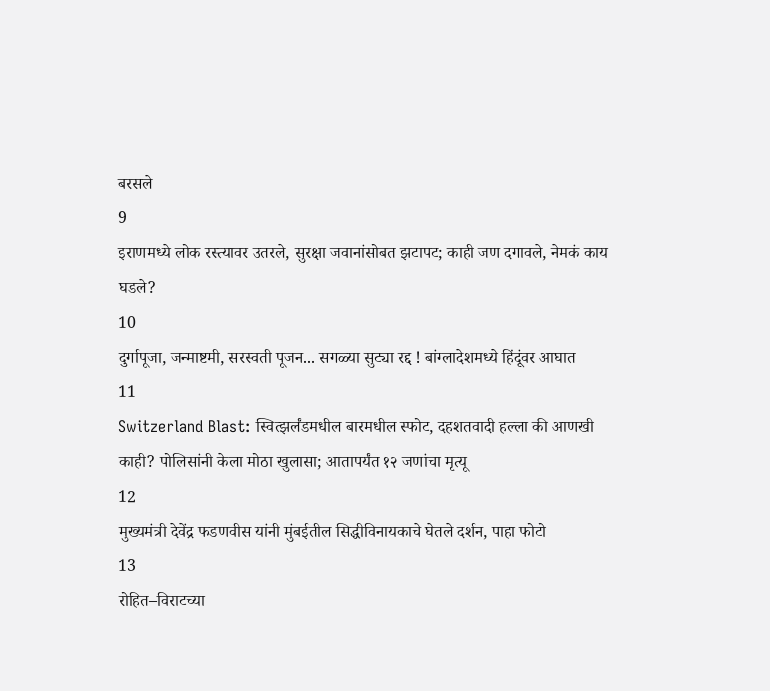बरसले
9
इराणमध्ये लोक रस्त्यावर उतरले, सुरक्षा जवानांसोबत झटापट; काही जण दगावले, नेमकं काय घडले?
10
दुर्गापूजा, जन्माष्टमी, सरस्वती पूजन... सगळ्या सुट्या रद्द ! बांग्लादेशमध्ये हिंदूंवर आघात
11
Switzerland Blast: स्वित्झर्लंडमधील बारमधील स्फोट, दहशतवादी हल्ला की आणखी काही? पोलिसांनी केला मोठा खुलासा; आतापर्यंत १२ जणांचा मृत्यू
12
मुख्यमंत्री देवेंद्र फडणवीस यांनी मुंबईतील सिद्धीविनायकाचे घेतले दर्शन, पाहा फोटो
13
रोहित–विराटच्या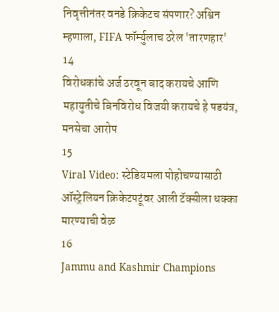निवृत्तीनंतर वनडे क्रिकेटच संपणार? अश्विन म्हणाला, FIFA फॉर्म्युलाच ठरेल 'तारणहार'
14
विरोधकांचे अर्ज ठरवून बाद करायचे आणि महायुतीचे बिनविरोध विजयी करायचे हे षडयंत्र, मनसेचा आरोप
15
Viral Video: स्टेडियमला पोहोचण्यासाठी ऑस्ट्रेलियन क्रिकेटपटूंवर आली टॅक्सीला धक्का मारण्याची वेळ
16
Jammu and Kashmir Champions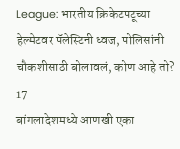League: भारतीय क्रिकेटपटूच्या हेल्मेटवर पॅलेस्टिनी ध्वज, पोलिसांनी चौकशीसाठी बोलावलं, कोण आहे तो?
17
बांगलादेशमध्ये आणखी एका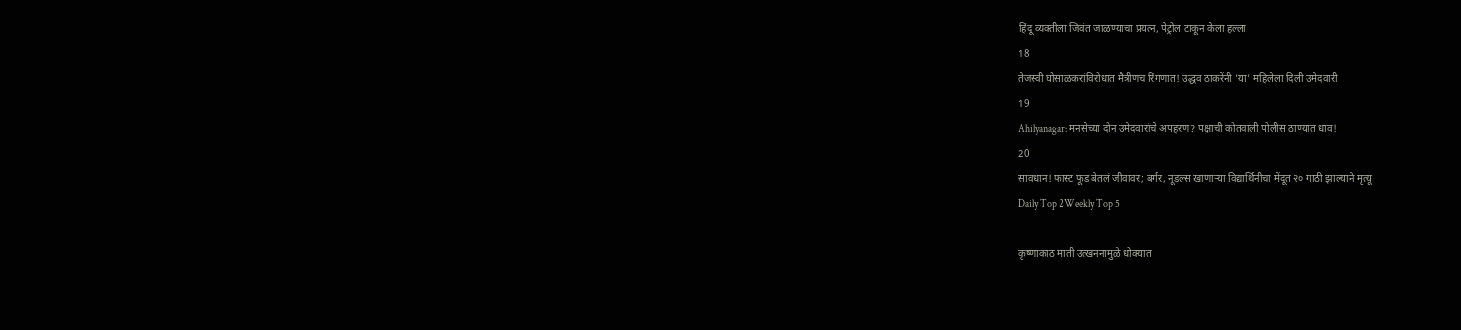हिंदू व्यक्तीला जिवंत जाळण्याचा प्रयत्न, पेट्रोल टाकून केला हल्ला
18
तेजस्वी घोसाळकरांविरोधात मैत्रीणच रिंगणात! उद्धव ठाकरेंनी 'या' महिलेला दिली उमेदवारी
19
Ahilyanagar: मनसेच्या दोन उमेदवारांचे अपहरण? पक्षाची कोतवाली पोलीस ठाण्यात धाव!
20
सावधान! फास्ट फूड बेतलं जीवावर; बर्गर, नूडल्स खाणाऱ्या विद्यार्थिनीचा मेंदूत २० गाठी झाल्याने मृत्यू
Daily Top 2Weekly Top 5

कृष्णाकाठ माती उत्खननामुळे धोक्यात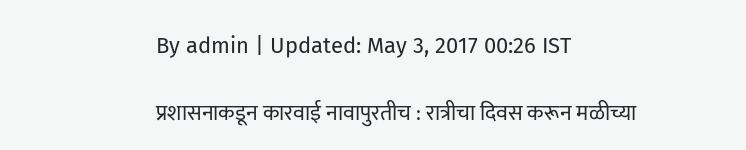By admin | Updated: May 3, 2017 00:26 IST

प्रशासनाकडून कारवाई नावापुरतीच : रात्रीचा दिवस करून मळीच्या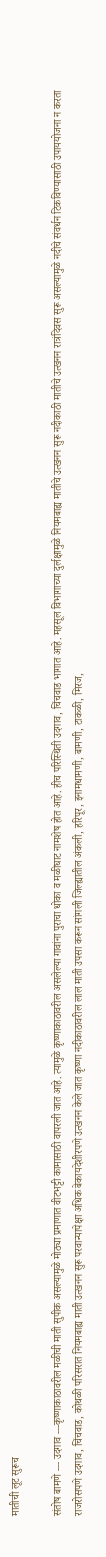मातीची लूट सुरूच

संतोष बामणे --- उदगाव ---कृष्णाकाठावरील मळीची माती सुपीक असल्यामुळे मोठ्या प्रमाणात वीटभट्टी कामासाठी वापरली जात आहे. त्यामुळे कृष्णाकाठावरील असलेल्या गावांना पुराचा धोका व मळीघाट नामशेष होत आहे. हीच परिस्थिती उदगाव, चिंचवाड भागात आहे. महसूल विभागाच्या दुर्लक्षामुळे नियमबाह्य मातीचे उत्खनन सुरू नदीकाठी मातीचे उत्खनन रात्रंदिवस सुरू असल्यामुळे नदीचे संवर्धन टिकविण्यासाठी उपाययोजना न करता राजरोसपणे उदगाव, चिंचवाड, कोथळी परिसरात नियमबाह्य माती उत्खनन सुरू परवान्यापेक्षा अधिक बेकायदेशीरपणे उत्खनन केले जात कृष्णा नदीकाठावरील लाल माती उपसा करून सांगली जिल्ह्यातील अंकली, हरिपूर, इनामधामणी, बामणी, टाकळी, मिरज,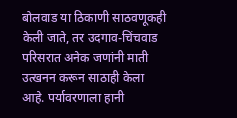बोलवाड या ठिकाणी साठवणूकही केली जाते, तर उदगाव-चिंचवाड परिसरात अनेक जणांनी माती उत्खनन करून साठाही केला आहे. पर्यावरणाला हानी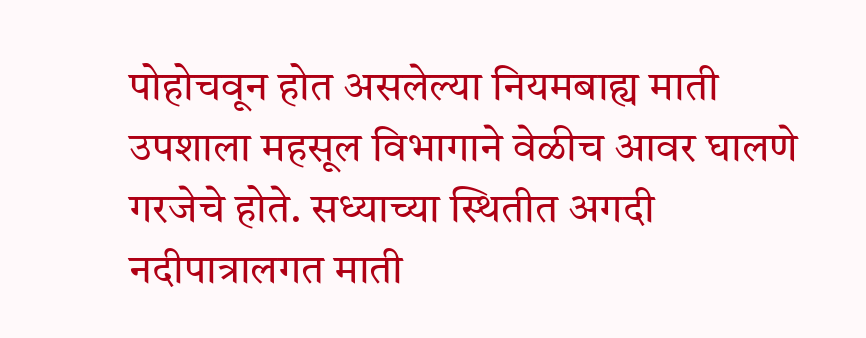पोहोचवून होत असलेल्या नियमबाह्य माती उपशाला महसूल विभागाने वेळीच आवर घालणे गरजेचे होते. सध्याच्या स्थितीत अगदी नदीपात्रालगत माती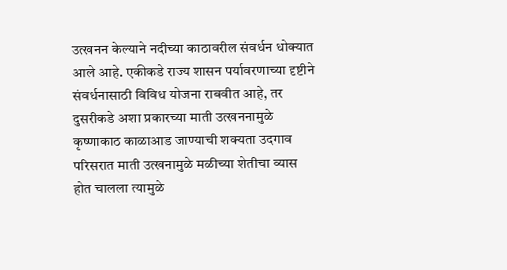उत्खनन केल्याने नदीच्या काठावरील संवर्धन धोक्यात आले आहे. एकीकडे राज्य शासन पर्यावरणाच्या दृष्टीने संवर्धनासाठी विविध योजना राबवीत आहे, तर दुसरीकडे अशा प्रकारच्या माती उत्खननामुळे कृष्णाकाठ काळाआड जाण्याची शक्यता उदगाव परिसरात माती उत्खनामुळे मळीच्या शेतीचा व्यास होत चालला त्यामुळे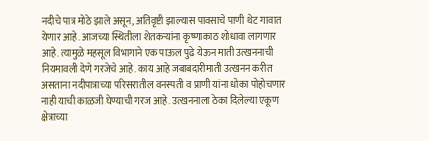नदीचे पात्र मोठे झाले असून, अतिवृष्टी झाल्यास पावसाचे पाणी थेट गावात येणार आहे. आजच्या स्थितीला शेतकऱ्यांना कृष्णाकाठ शोधावा लागणार आहे. त्यामुळे महसूल विभागाने एक पाऊल पुढे येऊन माती उत्खननाची नियमावली देणे गरजेचे आहे. काय आहे जबाबदारीमाती उत्खनन करीत असताना नदीपात्राच्या परिसरातील वनस्पती व प्राणी यांना धोका पोहोचणार नाही याची काळजी घेण्याची गरज आहे. उत्खननाला ठेका दिलेल्या एकूण क्षेत्राच्या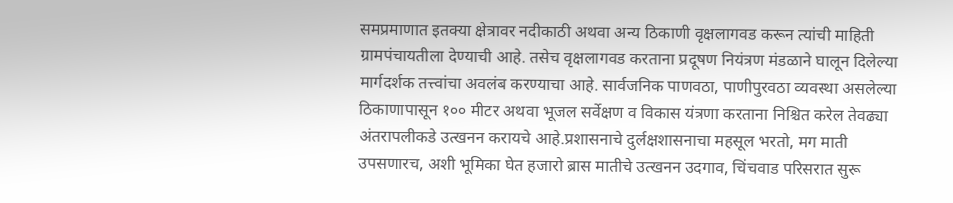समप्रमाणात इतक्या क्षेत्रावर नदीकाठी अथवा अन्य ठिकाणी वृक्षलागवड करून त्यांची माहिती ग्रामपंचायतीला देण्याची आहे. तसेच वृक्षलागवड करताना प्रदूषण नियंत्रण मंडळाने घालून दिलेल्या मार्गदर्शक तत्त्वांचा अवलंब करण्याचा आहे. सार्वजनिक पाणवठा, पाणीपुरवठा व्यवस्था असलेल्या ठिकाणापासून १०० मीटर अथवा भूजल सर्वेक्षण व विकास यंत्रणा करताना निश्चित करेल तेवढ्या अंतरापलीकडे उत्खनन करायचे आहे.प्रशासनाचे दुर्लक्षशासनाचा महसूल भरतो, मग माती उपसणारच, अशी भूमिका घेत हजारो ब्रास मातीचे उत्खनन उदगाव, चिंचवाड परिसरात सुरू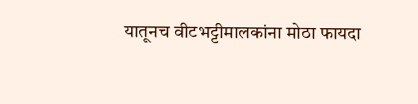यातूनच वीटभट्टीमालकांना मोठा फायदा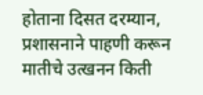होताना दिसत दरम्यान, प्रशासनाने पाहणी करून मातीचे उत्खनन किती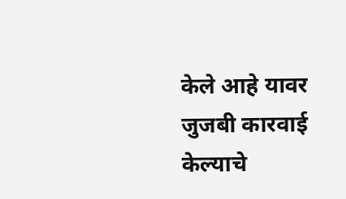केले आहे यावर जुजबी कारवाई केल्याचे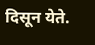दिसून येते.